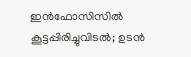ഇൻഫോസിസിൽ കൂട്ടപ്പിരിച്ചുവിടൽ; ഉടൻ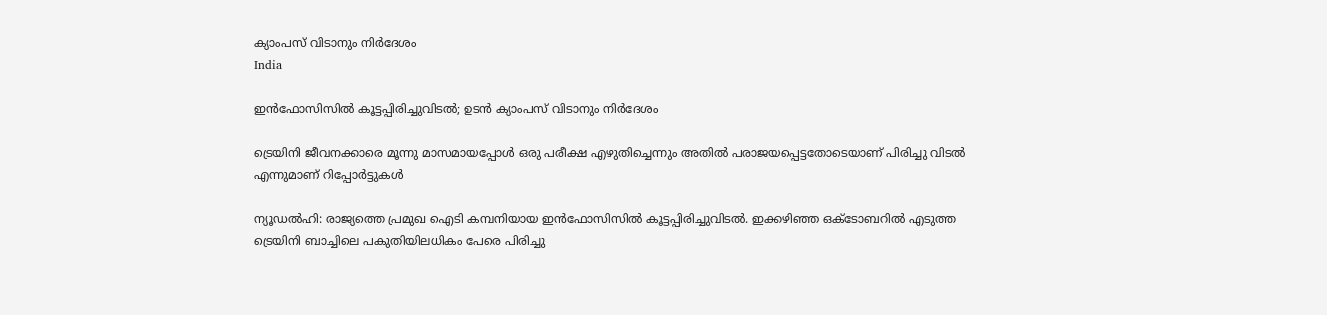ക്യാംപസ് വിടാനും നിർദേശം
India

ഇൻഫോസിസിൽ കൂട്ടപ്പിരിച്ചുവിടൽ; ഉടൻ ക്യാംപസ് വിടാനും നിർദേശം

ട്രെയിനി ജീവനക്കാരെ മൂന്നു മാസമായപ്പോൾ ഒരു പരീക്ഷ എഴുതിച്ചെന്നും അതിൽ പരാജയപ്പെട്ടതോടെയാണ് പിരിച്ചു വിടൽ എന്നുമാണ് റിപ്പോർട്ടുകൾ

ന്യൂഡൽഹി: രാജ്യത്തെ പ്രമുഖ ഐടി കമ്പനിയായ ഇൻഫോസിസിൽ കൂട്ടപ്പിരിച്ചുവിടൽ. ഇക്കഴിഞ്ഞ ഒക്‌ടോബറിൽ എടുത്ത ട്രെയിനി ബാച്ചിലെ പകുതിയിലധികം പേരെ പിരിച്ചു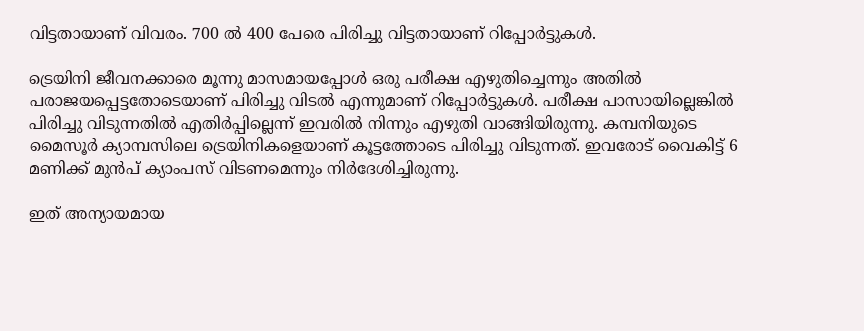വിട്ടതായാണ് വിവരം. 700 ൽ 400 പേരെ പിരിച്ചു വിട്ടതായാണ് റിപ്പോർട്ടുകൾ.

ട്രെയിനി ജീവനക്കാരെ മൂന്നു മാസമായപ്പോൾ ഒരു പരീക്ഷ എഴുതിച്ചെന്നും അതിൽ പരാജയപ്പെട്ടതോടെയാണ് പിരിച്ചു വിടൽ എന്നുമാണ് റിപ്പോർട്ടുകൾ. പരീക്ഷ പാസായില്ലെങ്കിൽ പിരിച്ചു വിടുന്നതിൽ എതിർപ്പില്ലെന്ന് ഇവരിൽ നിന്നും എഴുതി വാങ്ങിയിരുന്നു. കമ്പനിയുടെ മൈസൂർ ക്യാമ്പസിലെ ട്രെയിനികളെയാണ് കൂട്ടത്തോടെ പിരിച്ചു വിടുന്നത്. ഇവരോട് വൈകിട്ട് 6 മണിക്ക് മുൻപ് ക്യാംപസ് വിടണമെന്നും നിർദേശിച്ചിരുന്നു.

ഇത് അന്യായമായ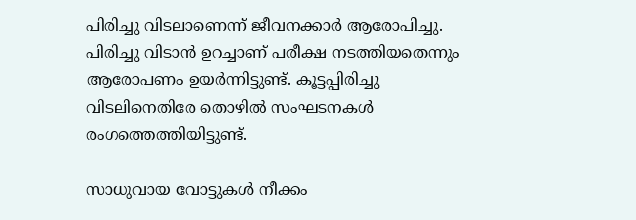പിരിച്ചു വിടലാണെന്ന് ജീവനക്കാർ ആരോപിച്ചു. പിരിച്ചു വിടാൻ ഉറച്ചാണ് പരീക്ഷ നടത്തിയതെന്നും ആരോപണം ഉയർന്നിട്ടുണ്ട്. കൂട്ടപ്പിരിച്ചു വിടലിനെതിരേ തൊഴിൽ സംഘടനകൾ രംഗത്തെത്തിയിട്ടുണ്ട്.

സാധുവായ വോട്ടുകൾ നീക്കം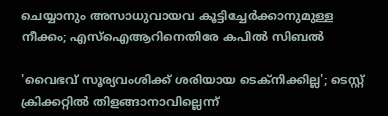ചെയ്യാനും അസാധുവായവ കൂട്ടിച്ചേർക്കാനുമുള്ള നീക്കം; എസ്‌ഐആറിനെതിരേ കപിൽ സിബൽ

'വൈഭവ് സൂര‍്യവംശിക്ക് ശരിയായ ടെക്‌നിക്കില്ല'; ടെസ്റ്റ് ക്രിക്കറ്റിൽ തിളങ്ങാനാവില്ലെന്ന്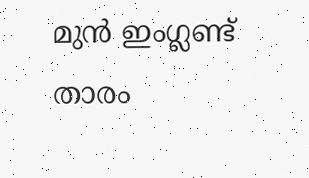മുൻ ഇംഗ്ലണ്ട് താരം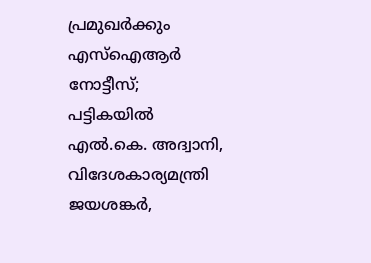പ്രമുഖർക്കും എസ്ഐആർ നോട്ടീസ്; പട്ടികയിൽ എൽ.കെ. അദ്വാനി, വിദേശകാര്യമന്ത്രി ജയശങ്കർ,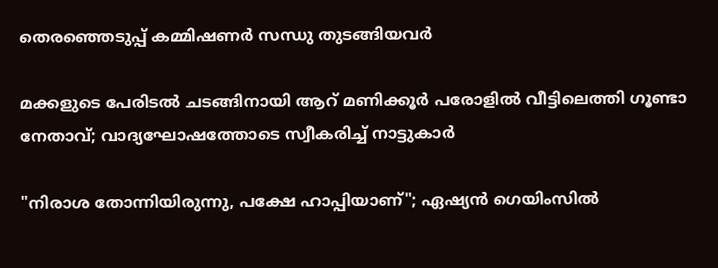തെരഞ്ഞെടുപ്പ് കമ്മിഷണർ സന്ധു തുടങ്ങിയവർ

മക്കളുടെ പേരിടൽ ചടങ്ങിനായി ആറ് മണിക്കൂർ പരോളിൽ വീട്ടിലെത്തി ഗൂണ്ടാ നേതാവ്; വാദ്യഘോഷത്തോടെ സ്വീകരിച്ച് നാട്ടുകാർ

"നിരാശ തോന്നിയിരുന്നു, പക്ഷേ ഹാപ്പിയാണ്"; ഏഷ്യൻ ഗെയിംസിൽ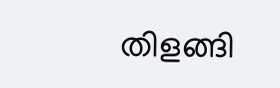തിളങ്ങി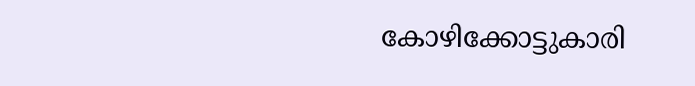കോഴിക്കോട്ടുകാരി